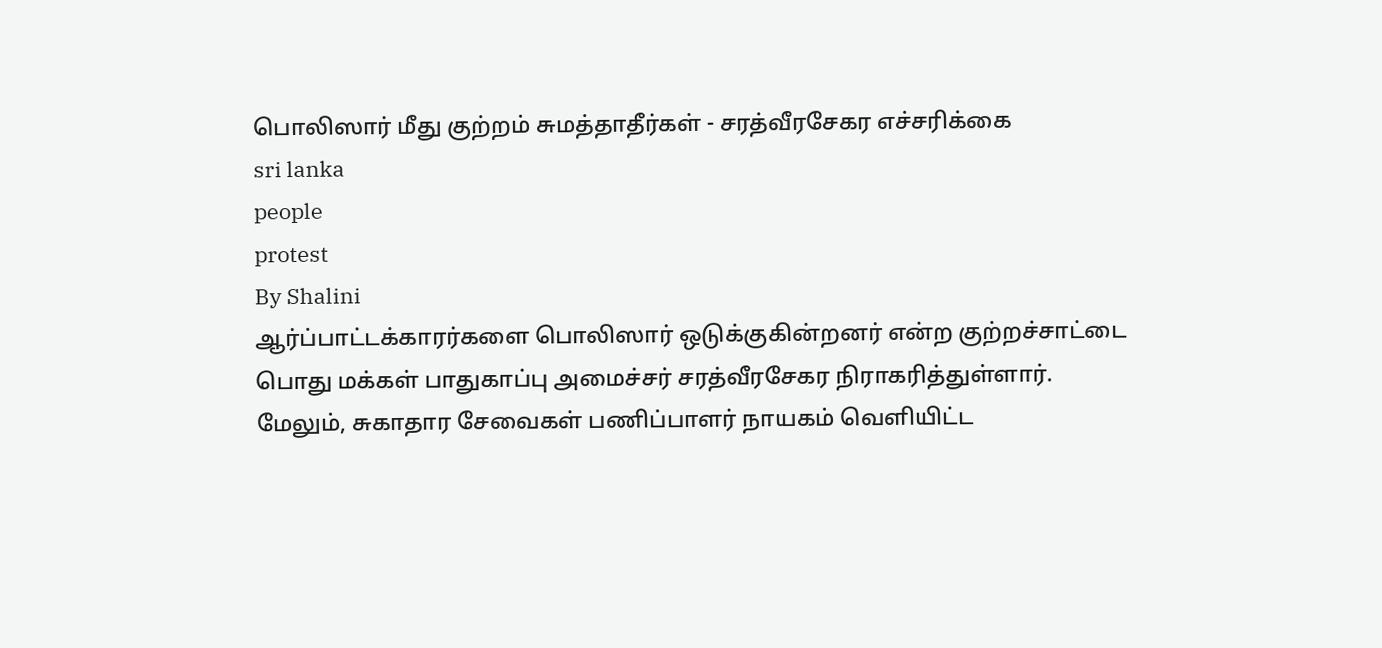பொலிஸார் மீது குற்றம் சுமத்தாதீர்கள் - சரத்வீரசேகர எச்சரிக்கை
sri lanka
people
protest
By Shalini
ஆர்ப்பாட்டக்காரர்களை பொலிஸார் ஒடுக்குகின்றனர் என்ற குற்றச்சாட்டை பொது மக்கள் பாதுகாப்பு அமைச்சர் சரத்வீரசேகர நிராகரித்துள்ளார்.
மேலும், சுகாதார சேவைகள் பணிப்பாளர் நாயகம் வெளியிட்ட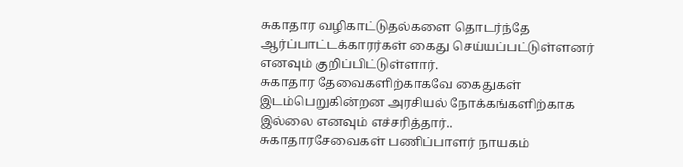சுகாதார வழிகாட்டுதல்களை தொடர்ந்தே ஆர்ப்பாட்டக்காரர்கள் கைது செய்யப்பட்டுள்ளனர் எனவும் குறிப்பிட்டுள்ளார்.
சுகாதார தேவைகளிற்காகவே கைதுகள் இடம்பெறுகின்றன அரசியல் நோக்கங்களிற்காக இல்லை எனவும் எச்சரித்தார்..
சுகாதாரசேவைகள் பணிப்பாளர் நாயகம்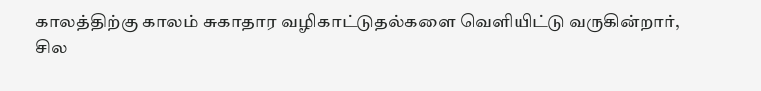காலத்திற்கு காலம் சுகாதார வழிகாட்டுதல்களை வெளியிட்டு வருகின்றார்,
சில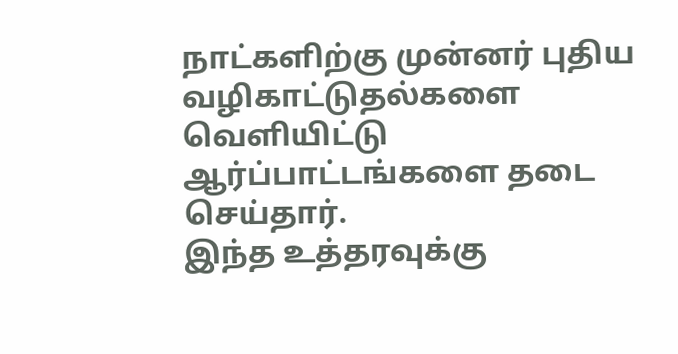நாட்களிற்கு முன்னர் புதிய வழிகாட்டுதல்களை வெளியிட்டு ஆர்ப்பாட்டங்களை தடை செய்தார்.
இந்த உத்தரவுக்கு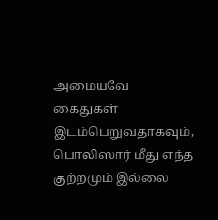அமையவே கைதுகள் இடம்பெறுவதாகவும், பொலிஸார் மீது எந்த குற்றமும் இல்லை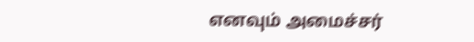எனவும் அமைச்சர்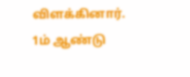விளக்கினார்.
1ம் ஆண்டு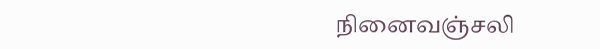நினைவஞ்சலி